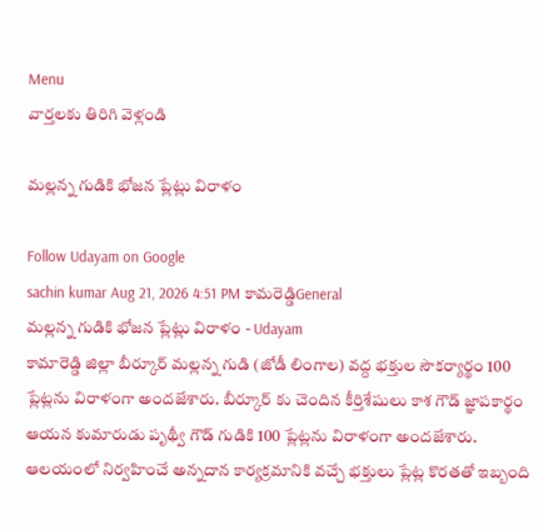Menu
వార్తలకు తిరిగి వెళ్లండి

మల్లన్న గుడికి భోజన ప్లేట్లు విరాళం

Follow Udayam on Google
sachin kumar Aug 21, 2026 4:51 PM కామరెడ్డిGeneral
మల్లన్న గుడికి భోజన ప్లేట్లు విరాళం - Udayam
కామారెడ్డి జిల్లా బీర్కూర్ మల్లన్న గుడి (జోడీ లింగాల) వద్ద భక్తుల సౌకర్యార్థం 100 ప్లేట్లను విరాళంగా అందజేశారు. బీర్కూర్ కు చెందిన కీర్తిశేషులు కాశ గౌడ్ జ్ఞాపకార్థం ఆయన కుమారుడు పృథ్వీ గౌడ్ గుడికి 100 ప్లేట్లను విరాళంగా అందజేశారు. ఆలయంలో నిర్వహించే అన్నదాన కార్యక్రమానికి వచ్చే భక్తులు ప్లేట్ల కొరతతో ఇబ్బంది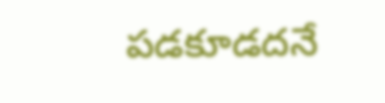పడకూడదనే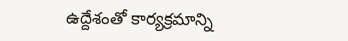ఉద్దేశంతో కార్యక్రమాన్ని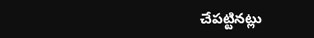చేపట్టినట్లు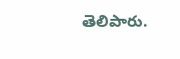తెలిపారు.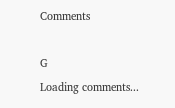Comments

G
Loading comments...